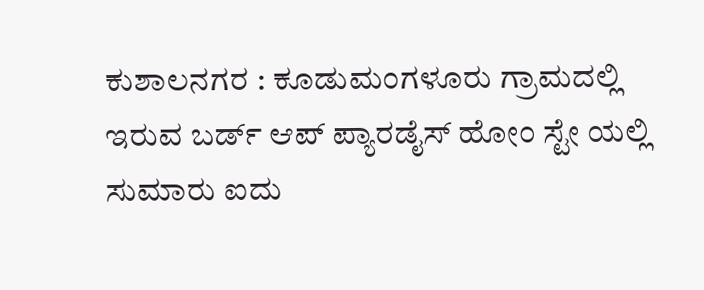ಕುಶಾಲನಗರ : ಕೂಡುಮಂಗಳೂರು ಗ್ರಾಮದಲ್ಲಿ ಇರುವ ಬರ್ಡ್ ಆಪ್ ಪ್ಯಾರಡೈಸ್ ಹೋಂ ಸ್ಟೇ ಯಲ್ಲಿ ಸುಮಾರು ಐದು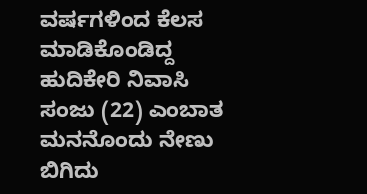ವರ್ಷಗಳಿಂದ ಕೆಲಸ ಮಾಡಿಕೊಂಡಿದ್ದ ಹುದಿಕೇರಿ ನಿವಾಸಿ ಸಂಜು (22) ಎಂಬಾತ ಮನನೊಂದು ನೇಣು ಬಿಗಿದು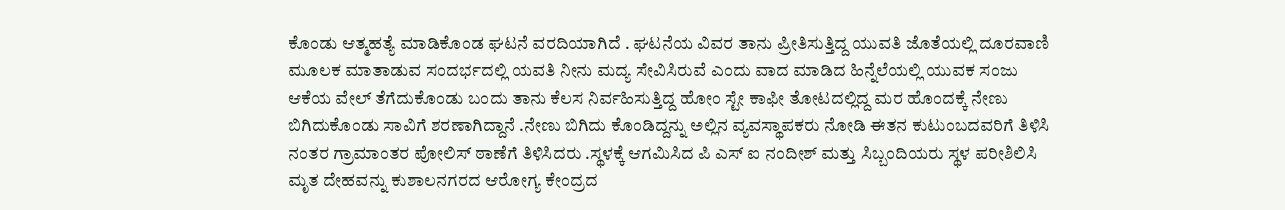ಕೊಂಡು ಆತ್ಮಹತ್ಯೆ ಮಾಡಿಕೊಂಡ ಘಟನೆ ವರದಿಯಾಗಿದೆ . ಘಟನೆಯ ವಿವರ ತಾನು ಪ್ರೀತಿಸುತ್ತಿದ್ದ ಯುವತಿ ಜೊತೆಯಲ್ಲಿ ದೂರವಾಣಿ ಮೂಲಕ ಮಾತಾಡುವ ಸಂದರ್ಭದಲ್ಲಿ ಯವತಿ ನೀನು ಮದ್ಯ ಸೇವಿಸಿರುವೆ ಎಂದು ವಾದ ಮಾಡಿದ ಹಿನ್ನೆಲೆಯಲ್ಲಿ ಯುವಕ ಸಂಜು ಆಕೆಯ ವೇಲ್ ತೆಗೆದುಕೊಂಡು ಬಂದು ತಾನು ಕೆಲಸ ನಿರ್ವಹಿಸುತ್ತಿದ್ದ ಹೋಂ ಸ್ಟೇ ಕಾಫೀ ತೋಟದಲ್ಲಿದ್ದ ಮರ ಹೊಂದಕ್ಕೆ ನೇಣು ಬಿಗಿದುಕೊಂಡು ಸಾವಿಗೆ ಶರಣಾಗಿದ್ದಾನೆ .ನೇಣು ಬಿಗಿದು ಕೊಂಡಿದ್ದನ್ನು ಅಲ್ಲಿನ ವ್ಯವಸ್ಥಾಪಕರು ನೋಡಿ ಈತನ ಕುಟುಂಬದವರಿಗೆ ತಿಳಿಸಿ ನಂತರ ಗ್ರಾಮಾಂತರ ಪೋಲಿಸ್ ಠಾಣೆಗೆ ತಿಳಿಸಿದರು .ಸ್ಥಳಕ್ಕೆ ಆಗಮಿಸಿದ ಪಿ ಎಸ್ ಐ ನಂದೀಶ್ ಮತ್ತು ಸಿಬ್ಬಂದಿಯರು ಸ್ಥಳ ಪರೀಶಿಲಿಸಿ ಮೃತ ದೇಹವನ್ನು ಕುಶಾಲನಗರದ ಆರೋಗ್ಯ ಕೇಂದ್ರದ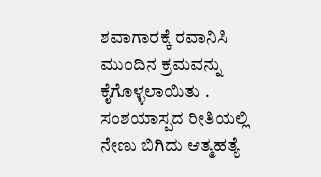ಶವಾಗಾರಕ್ಕೆ ರವಾನಿಸಿ ಮುಂದಿನ ಕ್ರಮವನ್ನು ಕೈಗೊಳ್ಳಲಾಯಿತು .
ಸಂಶಯಾಸ್ಪದ ರೀತಿಯಲ್ಲಿ ನೇಣು ಬಿಗಿದು ಆತ್ಮಹತ್ಯೆ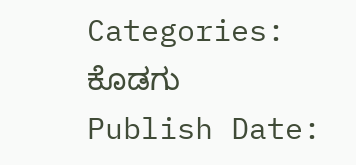Categories:
ಕೊಡಗು
Publish Date: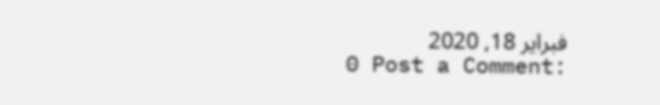فبراير 18, 2020
0 Post a Comment: